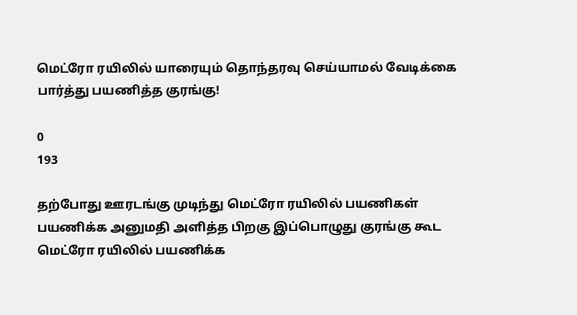மெட்ரோ ரயிலில் யாரையும் தொந்தரவு செய்யாமல் வேடிக்கை பார்த்து பயணித்த குரங்கு!

0
193

தற்போது ஊரடங்கு முடிந்து மெட்ரோ ரயிலில் பயணிகள் பயணிக்க அனுமதி அளித்த பிறகு இப்பொழுது குரங்கு கூட மெட்ரோ ரயிலில் பயணிக்க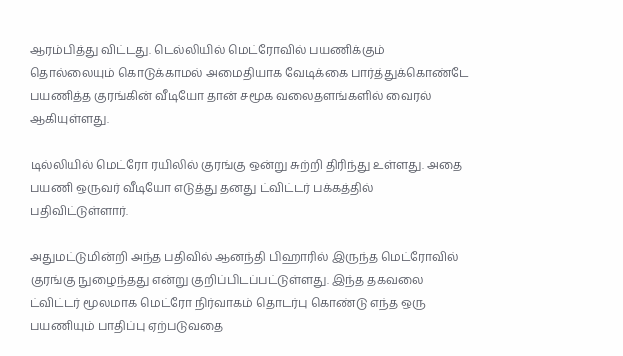ஆரம்பித்து விட்டது. டெல்லியில் மெட்ரோவில் பயணிக்கும் தொல்லையும் கொடுக்காமல் அமைதியாக வேடிக்கை பார்த்துக்கொண்டே பயணித்த குரங்கின் வீடியோ தான் சமூக வலைதளங்களில் வைரல் ஆகியுள்ளது.

டில்லியில் மெட்ரோ ரயிலில் குரங்கு ஒன்று சுற்றி திரிந்து உள்ளது. அதை பயணி ஒருவர் வீடியோ எடுத்து தனது ட்விட்டர் பக்கத்தில் பதிவிட்டுள்ளார்.

அதுமட்டுமின்றி அந்த பதிவில் ஆனந்தி பிஹாரில் இருந்த மெட்ரோவில் குரங்கு நுழைந்தது என்று குறிப்பிடப்பட்டுள்ளது. இந்த தகவலை ட்விட்டர் மூலமாக மெட்ரோ நிர்வாகம் தொடர்பு கொண்டு எந்த ஒரு பயணியும் பாதிப்பு ஏற்படுவதை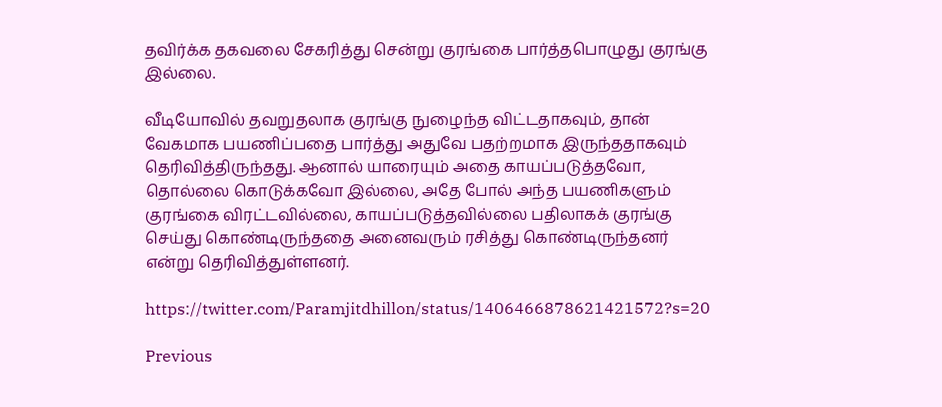தவிர்க்க தகவலை சேகரித்து சென்று குரங்கை பார்த்தபொழுது குரங்கு இல்லை.

வீடியோவில் தவறுதலாக குரங்கு நுழைந்த விட்டதாகவும், தான் வேகமாக பயணிப்பதை பார்த்து அதுவே பதற்றமாக இருந்ததாகவும் தெரிவித்திருந்தது. ஆனால் யாரையும் அதை காயப்படுத்தவோ, தொல்லை கொடுக்கவோ இல்லை, அதே போல் அந்த பயணிகளும் குரங்கை விரட்டவில்லை, காயப்படுத்தவில்லை பதிலாகக் குரங்கு செய்து கொண்டிருந்ததை அனைவரும் ரசித்து கொண்டிருந்தனர் என்று தெரிவித்துள்ளனர்.

https://twitter.com/Paramjitdhillon/status/1406466878621421572?s=20

Previous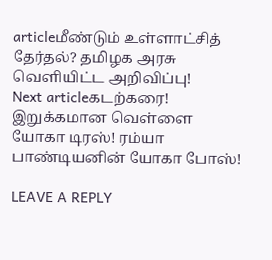articleமீண்டும் உள்ளாட்சித் தேர்தல்? தமிழக அரசு வெளியிட்ட அறிவிப்பு!
Next articleகடற்கரை! இறுக்கமான வெள்ளை யோகா டிரஸ்! ரம்யா பாண்டியனின் யோகா போஸ்!

LEAVE A REPLY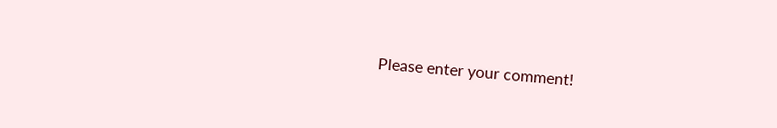Please enter your comment!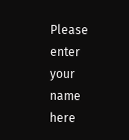Please enter your name here